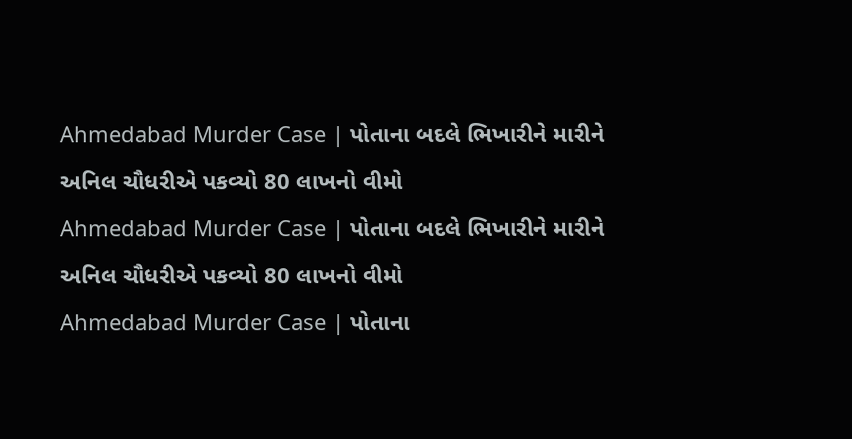Ahmedabad Murder Case | પોતાના બદલે ભિખારીને મારીને અનિલ ચૌધરીએ પકવ્યો 80 લાખનો વીમો
Ahmedabad Murder Case | પોતાના બદલે ભિખારીને મારીને અનિલ ચૌધરીએ પકવ્યો 80 લાખનો વીમો
Ahmedabad Murder Case | પોતાના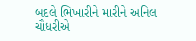બદલે ભિખારીને મારીને અનિલ ચૌધરીએ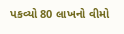પકવ્યો 80 લાખનો વીમો